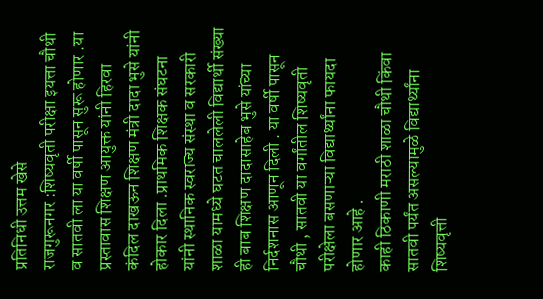प्रतिनिधी उत्तम खेसे
राजगुरूनगर :शिष्यवृती परीक्षा इयत्ता चौथी व सातवी ला या वर्षी पासून सुरू होणार .या प्रस्तावास शिक्षण आयुक्त यांनी हिरवा कंदिल दाखऊन शिक्षण मंत्री दादा भुसे यांनी होकार दिला .प्राथमिक शिक्षक संघटना यांनी स्थानिक स्वराज्य संस्था व सरकारी शाळा यामध्ये घटत चाललेली विद्यार्थी संख्या ही बाब शिक्षण दादासाहेब भुसे यांच्या निर्दशनास आणून दिली . या वर्षी पासून चौथी , सातवी या वर्गांतील शिष्यवृती परीक्षेला बसणाऱ्या विद्यार्थ्यांना फायदा होणार आहे .
काही ठिकाणी मराठी शाळा चौथी किंवा सातवी पर्यंत असल्यामुळे विद्यार्थ्यांना शिष्यवृत्ती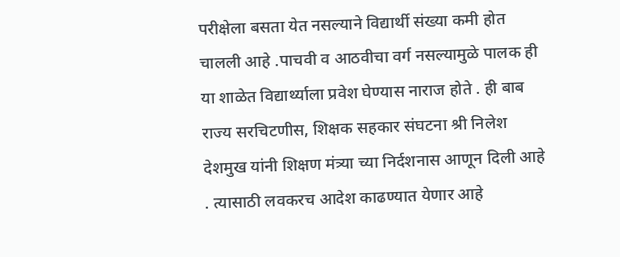परीक्षेला बसता येत नसल्याने विद्यार्थी संख्या कमी होत चालली आहे .पाचवी व आठवीचा वर्ग नसल्यामुळे पालक ही या शाळेत विद्यार्थ्याला प्रवेश घेण्यास नाराज होते . ही बाब राज्य सरचिटणीस, शिक्षक सहकार संघटना श्री निलेश देशमुख यांनी शिक्षण मंत्र्या च्या निर्दशनास आणून दिली आहे . त्यासाठी लवकरच आदेश काढण्यात येणार आहे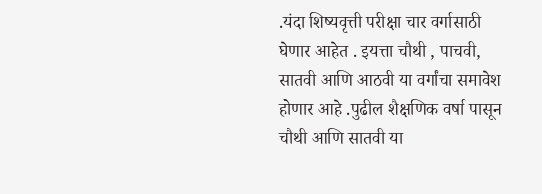.यंदा शिष्यवृत्ती परीक्षा चार वर्गासाठी घेणार आहेत . इयत्ता चौथी , पाचवी, सातवी आणि आठवी या वर्गांचा समावेश होणार आहे .पुढील शैक्षणिक वर्षा पासून चौथी आणि सातवी या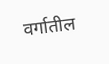वर्गातील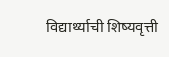विद्यार्थ्याची शिष्यवृत्ती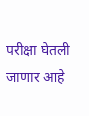परीक्षा घेतली जाणार आहे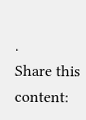.
Share this content: